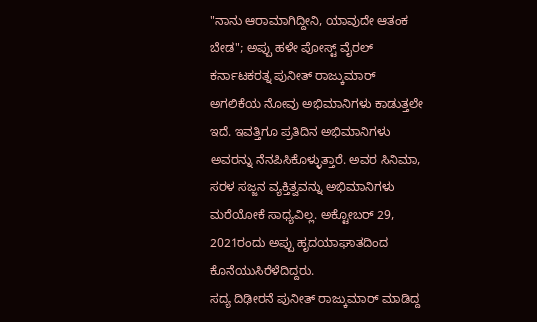"ನಾನು ಆರಾಮಾಗಿದ್ದೀನಿ, ಯಾವುದೇ ಆತಂಕ ಬೇಡ"; ಅಪ್ಪು ಹಳೇ ಪೋಸ್ಟ್ ವೈರಲ್
ಕರ್ನಾಟಕರತ್ನ ಪುನೀತ್ ರಾಜ್ಕುಮಾರ್ ಅಗಲಿಕೆಯ ನೋವು ಅಭಿಮಾನಿಗಳು ಕಾಡುತ್ತಲೇ ಇದೆ. ಇವತ್ತಿಗೂ ಪ್ರತಿದಿನ ಅಭಿಮಾನಿಗಳು ಅವರನ್ನು ನೆನಪಿಸಿಕೊಳ್ಳುತ್ತಾರೆ. ಅವರ ಸಿನಿಮಾ, ಸರಳ ಸಜ್ಜನ ವ್ಯಕ್ತಿತ್ವವನ್ನು ಅಭಿಮಾನಿಗಳು ಮರೆಯೋಕೆ ಸಾಧ್ಯವಿಲ್ಲ. ಅಕ್ಟೋಬರ್ 29, 2021ರಂದು ಅಪ್ಪು ಹೃದಯಾಘಾತದಿಂದ ಕೊನೆಯುಸಿರೆಳೆದಿದ್ದರು.
ಸದ್ಯ ದಿಢೀರನೆ ಪುನೀತ್ ರಾಜ್ಕುಮಾರ್ ಮಾಡಿದ್ದ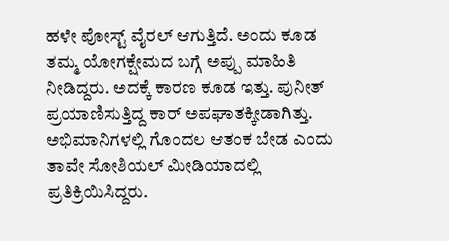ಹಳೇ ಪೋಸ್ಟ್ ವೈರಲ್ ಆಗುತ್ತಿದೆ. ಅಂದು ಕೂಡ ತಮ್ಮ ಯೋಗಕ್ಷೇಮದ ಬಗ್ಗೆ ಅಪ್ಪು ಮಾಹಿತಿ ನೀಡಿದ್ದರು. ಅದಕ್ಕೆ ಕಾರಣ ಕೂಡ ಇತ್ತು. ಪುನೀತ್ ಪ್ರಯಾಣಿಸುತ್ತಿದ್ದ ಕಾರ್ ಅಪಘಾತಕ್ಕೀಡಾಗಿತ್ತು. ಅಭಿಮಾನಿಗಳಲ್ಲಿ ಗೊಂದಲ ಆತಂಕ ಬೇಡ ಎಂದು ತಾವೇ ಸೋಶಿಯಲ್ ಮೀಡಿಯಾದಲ್ಲಿ ಪ್ರತಿಕ್ರಿಯಿಸಿದ್ದರು.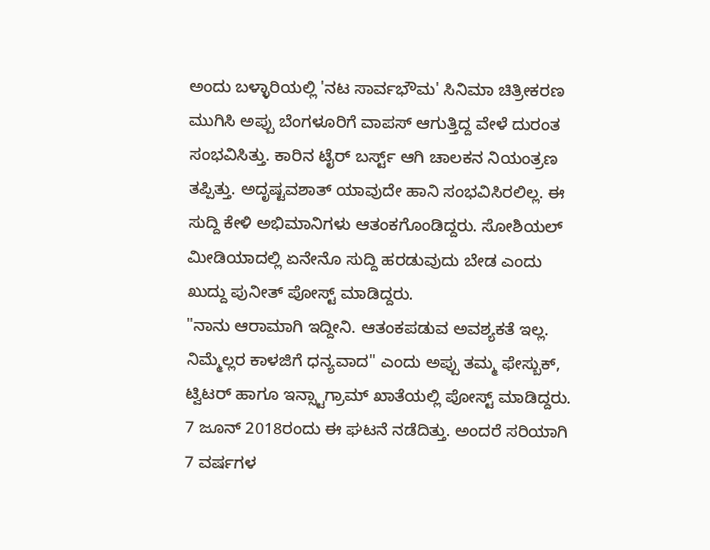ಅಂದು ಬಳ್ಳಾರಿಯಲ್ಲಿ 'ನಟ ಸಾರ್ವಭೌಮ' ಸಿನಿಮಾ ಚಿತ್ರೀಕರಣ ಮುಗಿಸಿ ಅಪ್ಪು ಬೆಂಗಳೂರಿಗೆ ವಾಪಸ್ ಆಗುತ್ತಿದ್ದ ವೇಳೆ ದುರಂತ ಸಂಭವಿಸಿತ್ತು. ಕಾರಿನ ಟೈರ್ ಬರ್ಸ್ಟ್ ಆಗಿ ಚಾಲಕನ ನಿಯಂತ್ರಣ ತಪ್ಪಿತ್ತು. ಅದೃಷ್ಟವಶಾತ್ ಯಾವುದೇ ಹಾನಿ ಸಂಭವಿಸಿರಲಿಲ್ಲ. ಈ ಸುದ್ದಿ ಕೇಳಿ ಅಭಿಮಾನಿಗಳು ಆತಂಕಗೊಂಡಿದ್ದರು. ಸೋಶಿಯಲ್ ಮೀಡಿಯಾದಲ್ಲಿ ಏನೇನೊ ಸುದ್ದಿ ಹರಡುವುದು ಬೇಡ ಎಂದು ಖುದ್ದು ಪುನೀತ್ ಪೋಸ್ಟ್ ಮಾಡಿದ್ದರು.
"ನಾನು ಆರಾಮಾಗಿ ಇದ್ದೀನಿ. ಆತಂಕಪಡುವ ಅವಶ್ಯಕತೆ ಇಲ್ಲ. ನಿಮ್ಮೆಲ್ಲರ ಕಾಳಜಿಗೆ ಧನ್ಯವಾದ" ಎಂದು ಅಪ್ಪು ತಮ್ಮ ಫೇಸ್ಬುಕ್, ಟ್ವಿಟರ್ ಹಾಗೂ ಇನ್ಸ್ಟಾಗ್ರಾಮ್ ಖಾತೆಯಲ್ಲಿ ಪೋಸ್ಟ್ ಮಾಡಿದ್ದರು. 7 ಜೂನ್ 2018ರಂದು ಈ ಘಟನೆ ನಡೆದಿತ್ತು. ಅಂದರೆ ಸರಿಯಾಗಿ 7 ವರ್ಷಗಳ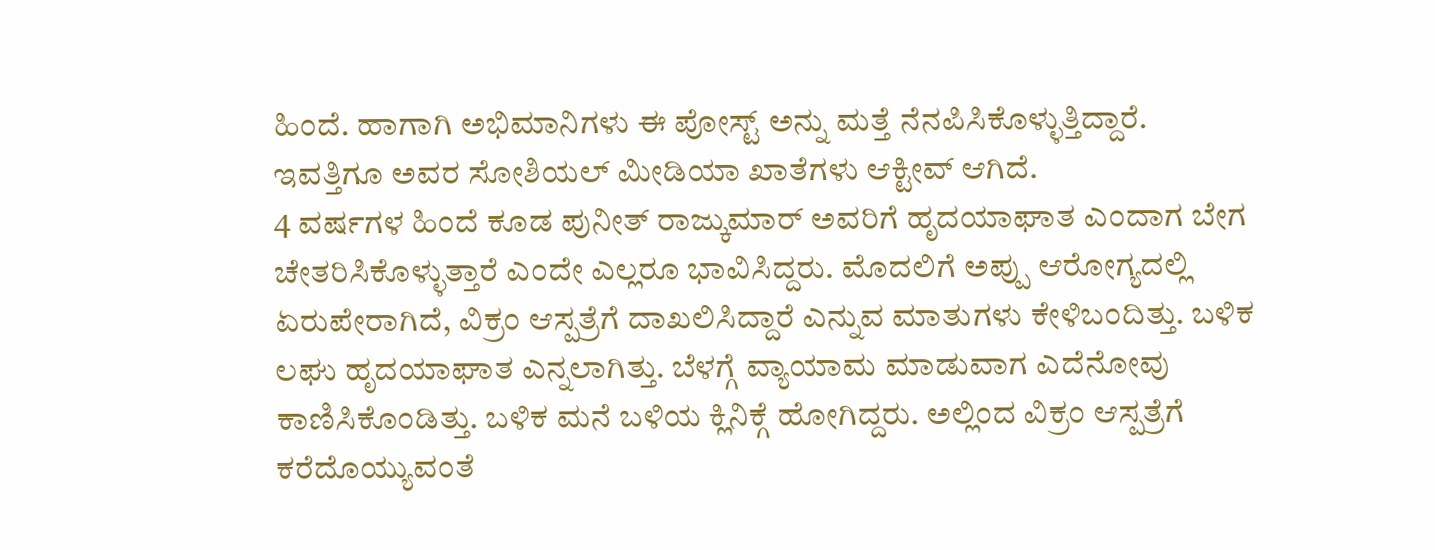ಹಿಂದೆ. ಹಾಗಾಗಿ ಅಭಿಮಾನಿಗಳು ಈ ಪೋಸ್ಟ್ ಅನ್ನು ಮತ್ತೆ ನೆನಪಿಸಿಕೊಳ್ಳುತ್ತಿದ್ದಾರೆ. ಇವತ್ತಿಗೂ ಅವರ ಸೋಶಿಯಲ್ ಮೀಡಿಯಾ ಖಾತೆಗಳು ಆಕ್ಟೀವ್ ಆಗಿದೆ.
4 ವರ್ಷಗಳ ಹಿಂದೆ ಕೂಡ ಪುನೀತ್ ರಾಜ್ಕುಮಾರ್ ಅವರಿಗೆ ಹೃದಯಾಘಾತ ಎಂದಾಗ ಬೇಗ ಚೇತರಿಸಿಕೊಳ್ಳುತ್ತಾರೆ ಎಂದೇ ಎಲ್ಲರೂ ಭಾವಿಸಿದ್ದರು. ಮೊದಲಿಗೆ ಅಪ್ಪು ಆರೋಗ್ಯದಲ್ಲಿ ಏರುಪೇರಾಗಿದೆ, ವಿಕ್ರಂ ಆಸ್ಪತ್ರೆಗೆ ದಾಖಲಿಸಿದ್ದಾರೆ ಎನ್ನುವ ಮಾತುಗಳು ಕೇಳಿಬಂದಿತ್ತು. ಬಳಿಕ ಲಘು ಹೃದಯಾಘಾತ ಎನ್ನಲಾಗಿತ್ತು. ಬೆಳಗ್ಗೆ ವ್ಯಾಯಾಮ ಮಾಡುವಾಗ ಎದೆನೋವು ಕಾಣಿಸಿಕೊಂಡಿತ್ತು. ಬಳಿಕ ಮನೆ ಬಳಿಯ ಕ್ಲಿನಿಕ್ಗೆ ಹೋಗಿದ್ದರು. ಅಲ್ಲಿಂದ ವಿಕ್ರಂ ಆಸ್ಪತ್ರೆಗೆ ಕರೆದೊಯ್ಯುವಂತೆ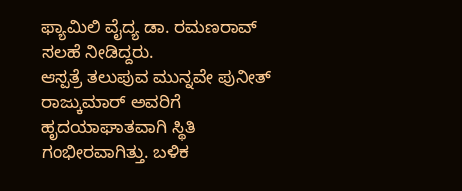ಫ್ಯಾಮಿಲಿ ವೈದ್ಯ ಡಾ. ರಮಣರಾವ್ ಸಲಹೆ ನೀಡಿದ್ದರು.
ಆಸ್ಪತ್ರೆ ತಲುಪುವ ಮುನ್ನವೇ ಪುನೀತ್ ರಾಜ್ಕುಮಾರ್ ಅವರಿಗೆ ಹೃದಯಾಘಾತವಾಗಿ ಸ್ಥಿತಿ ಗಂಭೀರವಾಗಿತ್ತು. ಬಳಿಕ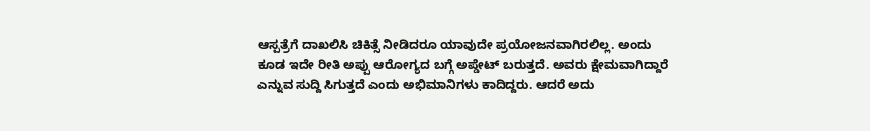ಆಸ್ಪತ್ರೆಗೆ ದಾಖಲಿಸಿ ಚಿಕಿತ್ಸೆ ನೀಡಿದರೂ ಯಾವುದೇ ಪ್ರಯೋಜನವಾಗಿರಲಿಲ್ಲ. ಅಂದು ಕೂಡ ಇದೇ ರೀತಿ ಅಪ್ಪು ಆರೋಗ್ಯದ ಬಗ್ಗೆ ಅಪ್ಡೇಟ್ ಬರುತ್ತದೆ. ಅವರು ಕ್ಷೇಮವಾಗಿದ್ದಾರೆ ಎನ್ನುವ ಸುದ್ದಿ ಸಿಗುತ್ತದೆ ಎಂದು ಅಭಿಮಾನಿಗಳು ಕಾದಿದ್ದರು. ಆದರೆ ಅದು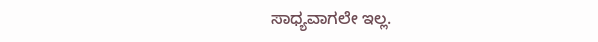ಸಾಧ್ಯವಾಗಲೇ ಇಲ್ಲ.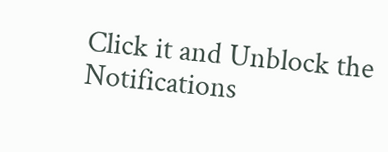Click it and Unblock the Notifications